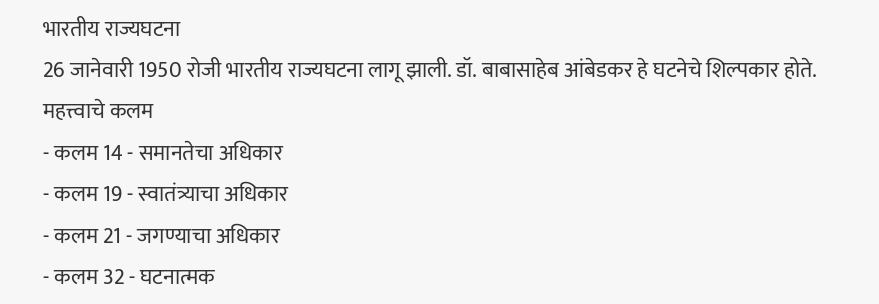भारतीय राज्यघटना
26 जानेवारी 1950 रोजी भारतीय राज्यघटना लागू झाली. डॉ. बाबासाहेब आंबेडकर हे घटनेचे शिल्पकार होते.
महत्त्वाचे कलम
- कलम 14 - समानतेचा अधिकार
- कलम 19 - स्वातंत्र्याचा अधिकार
- कलम 21 - जगण्याचा अधिकार
- कलम 32 - घटनात्मक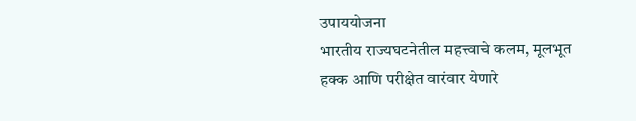उपाययोजना
भारतीय राज्यघटनेतील महत्त्वाचे कलम, मूलभूत हक्क आणि परीक्षेत वारंवार येणारे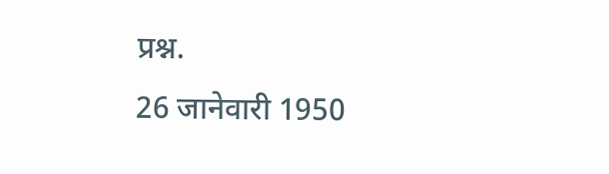प्रश्न.
26 जानेवारी 1950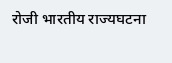रोजी भारतीय राज्यघटना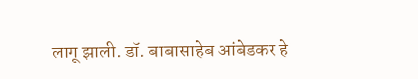लागू झाली. डॉ. बाबासाहेब आंबेडकर हे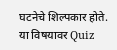घटनेचे शिल्पकार होते.
या विषयावर Quiz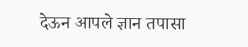देऊन आपले ज्ञान तपासा